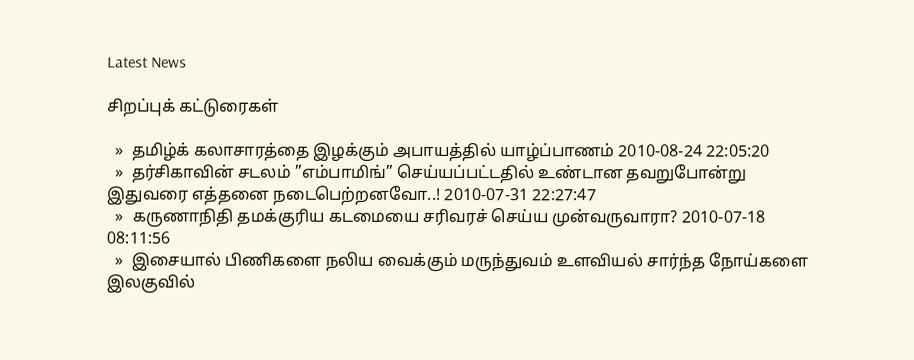Latest News

சிறப்புக் கட்டுரைகள்

  »  தமிழ்க் கலாசாரத்தை இழக்கும் அபாயத்தில் யாழ்ப்பாணம் 2010-08-24 22:05:20
  »  தர்சிகாவின் சடலம் ”எம்பாமிங்” செய்யப்பட்டதில் உண்டான தவறுபோன்று இதுவரை எத்தனை நடைபெற்றனவோ..! 2010-07-31 22:27:47
  »  கருணாநிதி தமக்குரிய கடமையை சரிவரச் செய்ய முன்வருவாரா? 2010-07-18 08:11:56
  »  இசையால் பிணிகளை நலிய வைக்கும் மருந்துவம் உளவியல் சார்ந்த நோய்களை இலகுவில்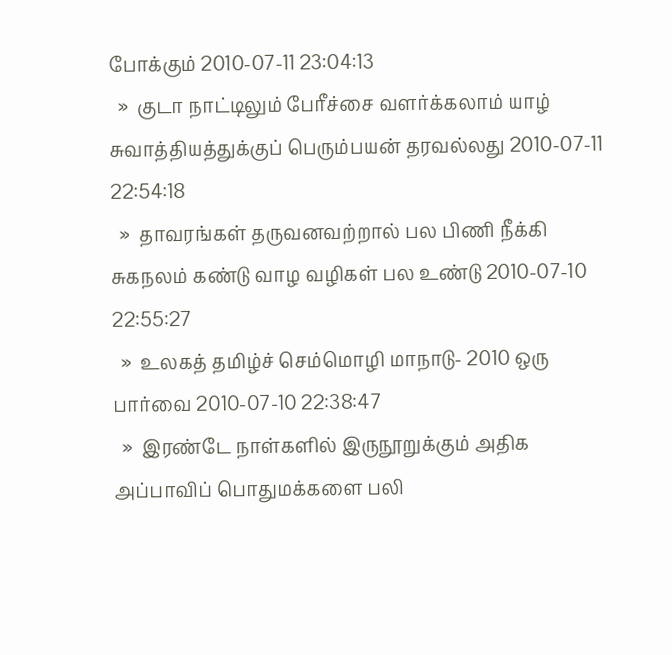போக்கும் 2010-07-11 23:04:13
  »  குடா நாட்டிலும் பேரீச்சை வளர்க்கலாம் யாழ் சுவாத்தியத்துக்குப் பெரும்பயன் தரவல்லது 2010-07-11 22:54:18
  »  தாவரங்கள் தருவனவற்றால் பல பிணி நீக்கி சுகநலம் கண்டு வாழ வழிகள் பல உண்டு 2010-07-10 22:55:27
  »  உலகத் தமிழ்ச் செம்மொழி மாநாடு- 2010 ஒரு பார்வை 2010-07-10 22:38:47
  »  இரண்டே நாள்களில் இருநூறுக்கும் அதிக அப்பாவிப் பொதுமக்களை பலி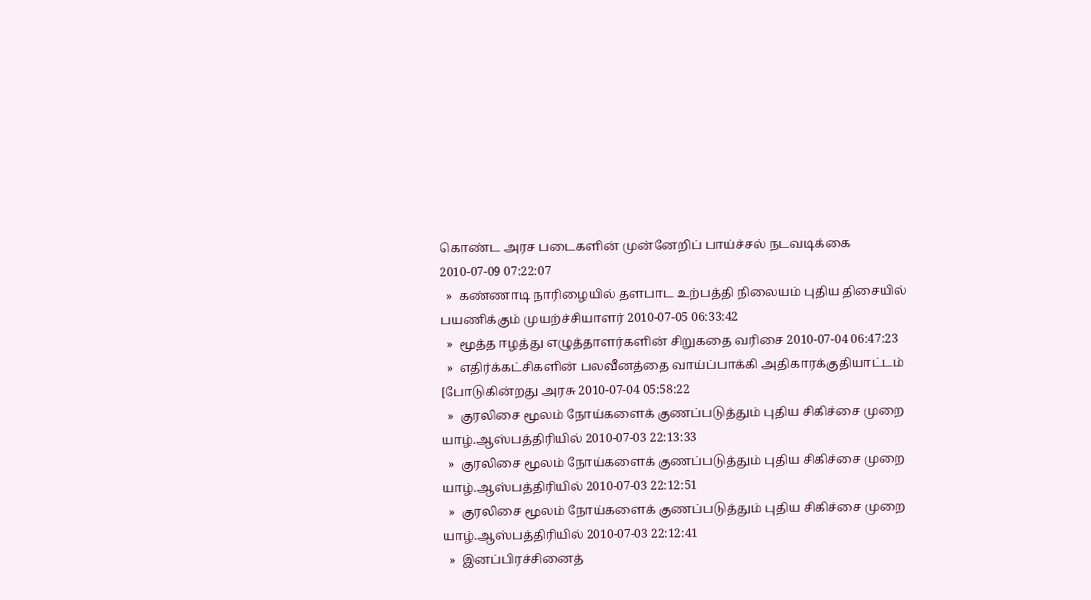கொண்ட அரச படைகளின் முன்னேறிப் பாய்ச்சல் நடவடிக்கை 2010-07-09 07:22:07
  »  கண்ணாடி நாரிழையில் தளபாட உற்பத்தி நிலையம் புதிய திசையில் பயணிக்கும் முயற்ச்சியாளர் 2010-07-05 06:33:42
  »  மூத்த ஈழத்து எழுத்தாளர்களின் சிறுகதை வரிசை 2010-07-04 06:47:23
  »  எதிர்க்கட்சிகளின் பலவீனத்தை வாய்ப்பாக்கி அதிகாரக்குதியாட்டம் [போடுகின்றது அரசு 2010-07-04 05:58:22
  »  குரலிசை மூலம் நோய்களைக் குணப்படுத்தும் புதிய சிகிச்சை முறை யாழ்.ஆஸ்பத்திரியில் 2010-07-03 22:13:33
  »  குரலிசை மூலம் நோய்களைக் குணப்படுத்தும் புதிய சிகிச்சை முறை யாழ்.ஆஸ்பத்திரியில் 2010-07-03 22:12:51
  »  குரலிசை மூலம் நோய்களைக் குணப்படுத்தும் புதிய சிகிச்சை முறை யாழ்.ஆஸ்பத்திரியில் 2010-07-03 22:12:41
  »  இனப்பிரச்சினைத்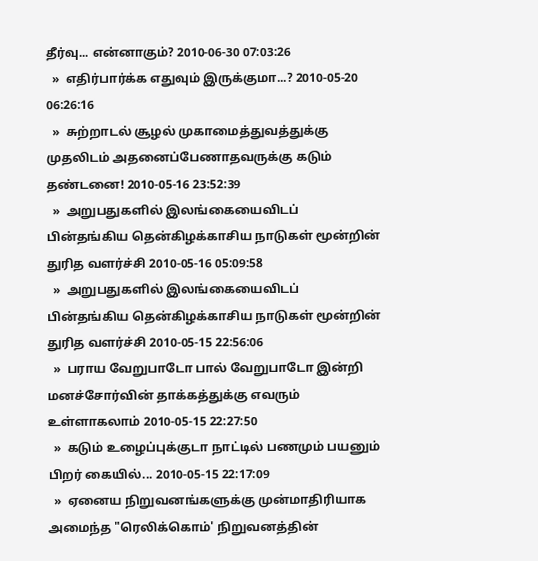தீர்வு... என்னாகும்? 2010-06-30 07:03:26
  »  எதிர்பார்க்க எதுவும் இருக்குமா...? 2010-05-20 06:26:16
  »  சுற்றாடல் சூழல் முகாமைத்துவத்துக்கு முதலிடம் அதனைப்பேணாதவருக்கு கடும் தண்டனை! 2010-05-16 23:52:39
  »  அறுபதுகளில் இலங்கையைவிடப் பின்தங்கிய தென்கிழக்காசிய நாடுகள் மூன்றின் துரித வளர்ச்சி 2010-05-16 05:09:58
  »  அறுபதுகளில் இலங்கையைவிடப் பின்தங்கிய தென்கிழக்காசிய நாடுகள் மூன்றின் துரித வளர்ச்சி 2010-05-15 22:56:06
  »  பராய வேறுபாடோ பால் வேறுபாடோ இன்றி மனச்சோர்வின் தாக்கத்துக்கு எவரும் உள்ளாகலாம் 2010-05-15 22:27:50
  »  கடும் உழைப்புக்குடா நாட்டில் பணமும் பயனும் பிறர் கையில்... 2010-05-15 22:17:09
  »  ஏனைய நிறுவனங்களுக்கு முன்மாதிரியாக அமைந்த "ரெலிக்கொம்' நிறுவனத்தின்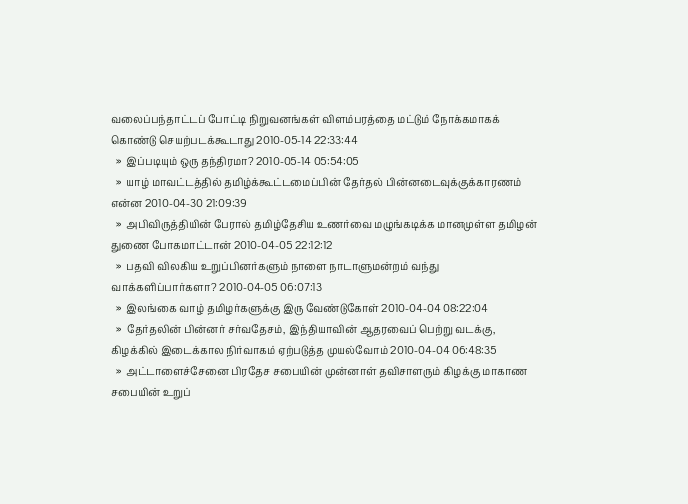வலைப்பந்தாட்டப் போட்டி நிறுவனங்கள் விளம்பரத்தை மட்டும் நோக்கமாகக் கொண்டு செயற்படக்கூடாது 2010-05-14 22:33:44
  »  இப்படியும் ஒரு தந்திரமா? 2010-05-14 05:54:05
  »  யாழ் மாவட்டத்தில் தமிழ்க்கூட்டமைப்பின் தேர்தல் பின்னடைவுக்குக்காரணம் என்ன 2010-04-30 21:09:39
  »  அபிவிருத்தியின் பேரால் தமிழ்தேசிய உணர்வை மழுங்கடிக்க மானமுள்ள தமிழன் துணை போகமாட்டான் 2010-04-05 22:12:12
  »  பதவி விலகிய உறுப்பினர்களும் நாளை நாடாளுமன்றம் வந்து வாக்களிப்பார்களா? 2010-04-05 06:07:13
  »  இலங்கை வாழ் தமிழர்களுக்கு இரு வேண்டுகோள் 2010-04-04 08:22:04
  »  தேர்தலின் பின்னர் சர்வதேசம், இந்தியாவின் ஆதரவைப் பெற்று வடக்கு, கிழக்கில் இடைக்கால நிர்வாகம் ஏற்படுத்த முயல்வோம் 2010-04-04 06:48:35
  »  அட்டாளைச்சேனை பிரதேச சபையின் முன்னாள் தவிசாளரும் கிழக்கு மாகாண சபையின் உறுப்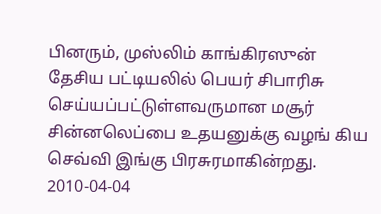பினரும், முஸ்லிம் காங்கிரஸுன் தேசிய பட்டியலில் பெயர் சிபாரிசு செய்யப்பட்டுள்ளவருமான மசூர் சின்னலெப்பை உதயனுக்கு வழங் கிய செவ்வி இங்கு பிரசுரமாகின்றது. 2010-04-04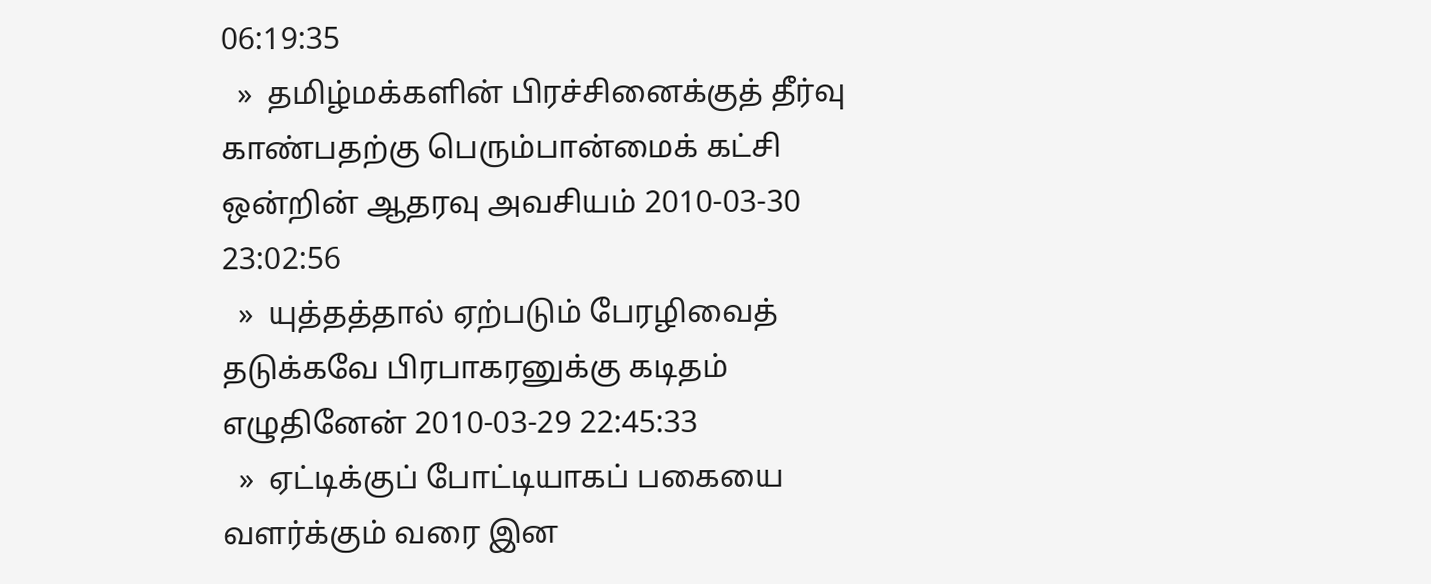06:19:35
  »  தமிழ்மக்களின் பிரச்சினைக்குத் தீர்வு காண்பதற்கு பெரும்பான்மைக் கட்சி ஒன்றின் ஆதரவு அவசியம் 2010-03-30 23:02:56
  »  யுத்தத்தால் ஏற்படும் பேரழிவைத் தடுக்கவே பிரபாகரனுக்கு கடிதம் எழுதினேன் 2010-03-29 22:45:33
  »  ஏட்டிக்குப் போட்டியாகப் பகையை வளர்க்கும் வரை இன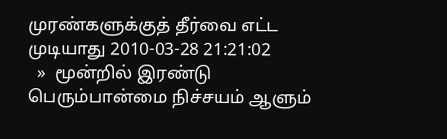முரண்களுக்குத் தீர்வை எட்ட முடியாது 2010-03-28 21:21:02
  »  மூன்றில் இரண்டு பெரும்பான்மை நிச்சயம் ஆளும்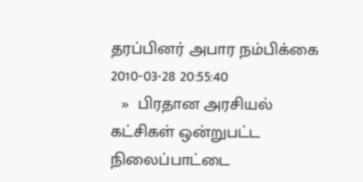தரப்பினர் அபார நம்பிக்கை 2010-03-28 20:55:40
  »  பிரதான அரசியல் கட்சிகள் ஒன்றுபட்ட நிலைப்பாட்டை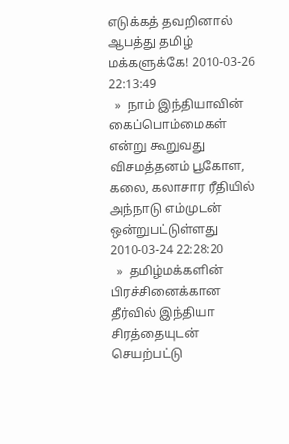எடுக்கத் தவறினால் ஆபத்து தமிழ் மக்களுக்கே! 2010-03-26 22:13:49
  »  நாம் இந்தியாவின் கைப்பொம்மைகள் என்று கூறுவது விசமத்தனம் பூகோள, கலை, கலாசார ரீதியில் அந்நாடு எம்முடன் ஒன்றுபட்டுள்ளது 2010-03-24 22:28:20
  »  தமிழ்மக்களின் பிரச்சினைக்கான தீர்வில் இந்தியா சிரத்தையுடன் செயற்பட்டு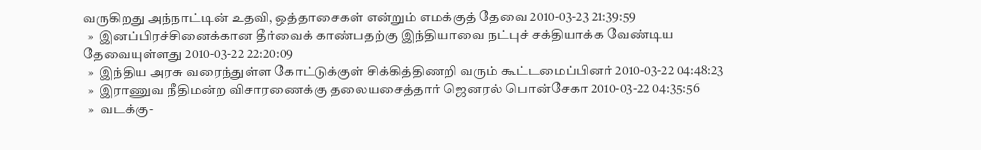வருகிறது அந்நாட்டின் உதவி, ஒத்தாசைகள் என்றும் எமக்குத் தேவை 2010-03-23 21:39:59
  »  இனப்பிரச்சினைக்கான தீர்வைக் காண்பதற்கு இந்தியாவை நட்புச் சக்தியாக்க வேண்டிய தேவையுள்ளது 2010-03-22 22:20:09
  »  இந்திய அரசு வரைந்துள்ள கோட்டுக்குள் சிக்கித்திணறி வரும் கூட்டமைப்பினர் 2010-03-22 04:48:23
  »  இராணுவ நீதிமன்ற விசாரணைக்கு தலையசைத்தார் ஜெனரல் பொன்சேகா 2010-03-22 04:35:56
  »  வடக்கு-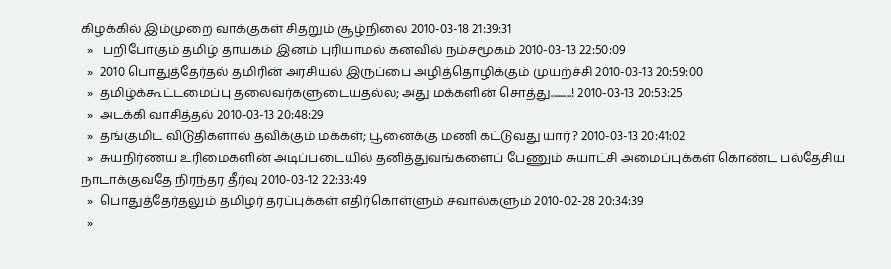கிழக்கில் இம்முறை வாக்குகள் சிதறும் சூழ்நிலை 2010-03-18 21:39:31
  »   பறிபோகும் தமிழ் தாயகம் இனம் புரியாமல் கனவில் நம்சமூகம் 2010-03-13 22:50:09
  »  2010 பொதுத்தேர்தல் தமிரின் அரசியல் இருப்பை அழித்தொழிக்கும் முயற்ச்சி 2010-03-13 20:59:00
  »  தமிழ்க்கூட்டமைப்பு தலைவர்களுடையதல்ல; அது மக்களின் சொத்து.........! 2010-03-13 20:53:25
  »  அடக்கி வாசித்தல் 2010-03-13 20:48:29
  »  தங்குமிட விடுதிகளால் தவிக்கும் மக்கள்; பூனைக்கு மணி கட்டுவது யார்? 2010-03-13 20:41:02
  »  சுயநிர்ணய உரிமைகளின் அடிப்படையில் தனித்துவங்களைப் பேணும் சுயாட்சி அமைப்புக்கள் கொண்ட பல்தேசிய நாடாக்குவதே நிரந்தர தீர்வு 2010-03-12 22:33:49
  »  பொதுத்தேர்தலும் தமிழர் தரப்புக்கள் எதிர்கொள்ளும் சவால்களும் 2010-02-28 20:34:39
  »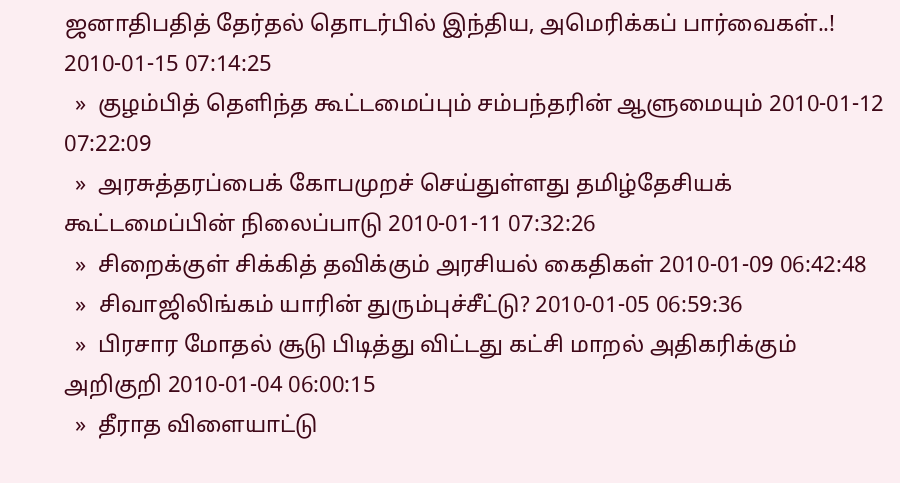ஜனாதிபதித் தேர்தல் தொடர்பில் இந்திய, அமெரிக்கப் பார்வைகள்..! 2010-01-15 07:14:25
  »  குழம்பித் தெளிந்த கூட்டமைப்பும் சம்பந்தரின் ஆளுமையும் 2010-01-12 07:22:09
  »  அரசுத்தரப்பைக் கோபமுறச் செய்துள்ளது தமிழ்தேசியக் கூட்டமைப்பின் நிலைப்பாடு 2010-01-11 07:32:26
  »  சிறைக்குள் சிக்கித் தவிக்கும் அரசியல் கைதிகள் 2010-01-09 06:42:48
  »  சிவாஜிலிங்கம் யாரின் துரும்புச்சீட்டு? 2010-01-05 06:59:36
  »  பிரசார மோதல் சூடு பிடித்து விட்டது கட்சி மாறல் அதிகரிக்கும் அறிகுறி 2010-01-04 06:00:15
  »  தீராத விளையாட்டு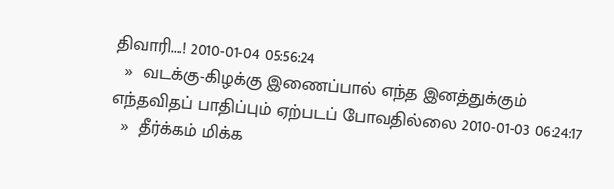திவாரி....! 2010-01-04 05:56:24
  »  வடக்கு-கிழக்கு இணைப்பால் எந்த இனத்துக்கும் எந்தவிதப் பாதிப்பும் ஏற்படப் போவதில்லை 2010-01-03 06:24:17
  »  தீர்க்கம் மிக்க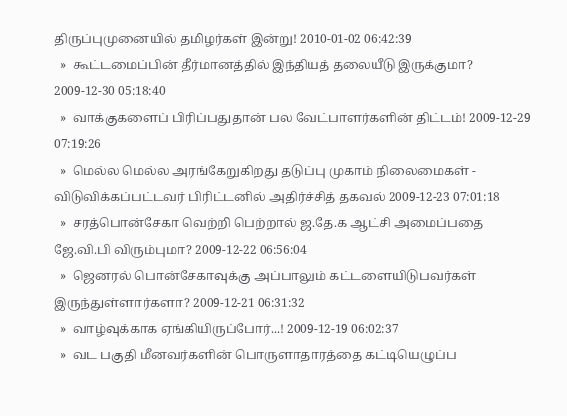திருப்புமுனையில் தமிழர்கள் இன்று! 2010-01-02 06:42:39
  »  கூட்டமைப்பின் தீர்மானத்தில் இந்தியத் தலையீடு இருக்குமா? 2009-12-30 05:18:40
  »  வாக்குகளைப் பிரிப்பதுதான் பல வேட்பாளர்களின் திட்டம்! 2009-12-29 07:19:26
  »  மெல்ல மெல்ல அரங்கேறுகிறது தடுப்பு முகாம் நிலைமைகள் - விடுவிக்கப்பட்டவர் பிரிட்டனில் அதிர்ச்சித் தகவல் 2009-12-23 07:01:18
  »  சரத்பொன்சேகா வெற்றி பெற்றால் ஜ.தே.க ஆட்சி அமைப்பதை ஜே.வி.பி விரும்புமா? 2009-12-22 06:56:04
  »  ஜெனரல் பொன்சேகாவுக்கு அப்பாலும் கட்டளையிடுபவர்கள் இருந்துள்ளார்களா? 2009-12-21 06:31:32
  »  வாழ்வுக்காக ஏங்கியிருப்போர்...! 2009-12-19 06:02:37
  »  வட பகுதி மீனவர்களின் பொருளாதாரத்தை கட்டியெழுப்ப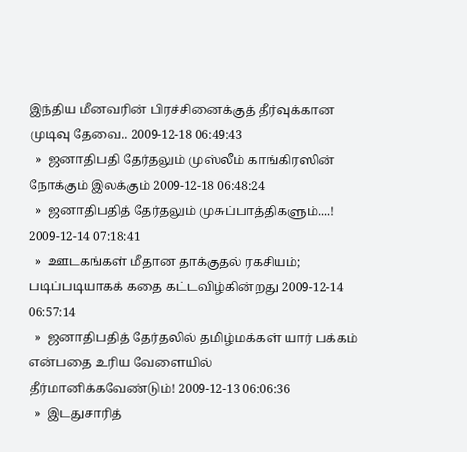இந்திய மீனவரின் பிரச்சினைக்குத் தீர்வுக்கான முடிவு தேவை.. 2009-12-18 06:49:43
  »  ஜனாதிபதி தேர்தலும் முஸ்லீம் காங்கிரஸின் நோக்கும் இலக்கும் 2009-12-18 06:48:24
  »  ஜனாதிபதித் தேர்தலும் முசுப்பாத்திகளும்....! 2009-12-14 07:18:41
  »  ஊடகங்கள் மீதான தாக்குதல் ரகசியம்; படிப்படியாகக் கதை கட்டவிழ்கின்றது 2009-12-14 06:57:14
  »  ஜனாதிபதித் தேர்தலில் தமிழ்மக்கள் யார் பக்கம் என்பதை உரிய வேளையில் தீர்மானிக்கவேண்டும்! 2009-12-13 06:06:36
  »  இடதுசாரித்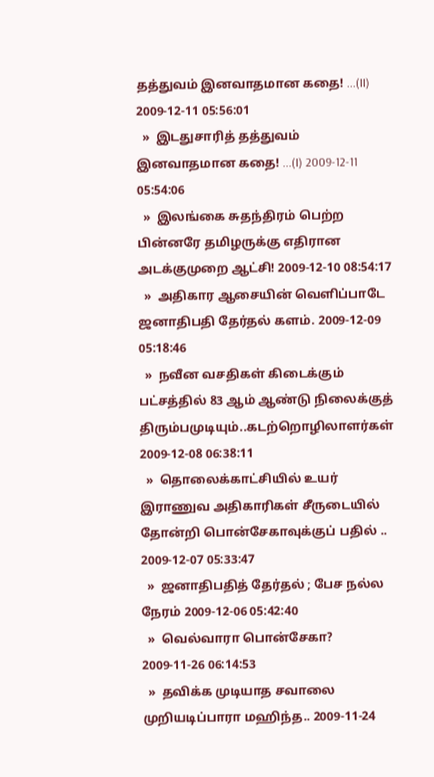தத்துவம் இனவாதமான கதை! ...(II) 2009-12-11 05:56:01
  »  இடதுசாரித் தத்துவம் இனவாதமான கதை! ...(I) 2009-12-11 05:54:06
  »  இலங்கை சுதந்திரம் பெற்ற பின்னரே தமிழருக்கு எதிரான அடக்குமுறை ஆட்சி! 2009-12-10 08:54:17
  »  அதிகார ஆசையின் வெளிப்பாடே ஜனாதிபதி தேர்தல் களம். 2009-12-09 05:18:46
  »  நவீன வசதிகள் கிடைக்கும் பட்சத்தில் 83 ஆம் ஆண்டு நிலைக்குத் திரும்பமுடியும்..கடற்றொழிலாளர்கள் 2009-12-08 06:38:11
  »  தொலைக்காட்சியில் உயர் இராணுவ அதிகாரிகள் சீருடையில் தோன்றி பொன்சேகாவுக்குப் பதில் .. 2009-12-07 05:33:47
  »  ஜனாதிபதித் தேர்தல் ; பேச நல்ல நேரம் 2009-12-06 05:42:40
  »  வெல்வாரா பொன்சேகா? 2009-11-26 06:14:53
  »  தவிக்க முடியாத சவாலை முறியடிப்பாரா மஹிந்த.. 2009-11-24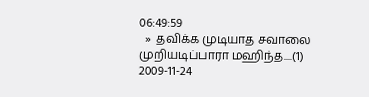06:49:59
  »  தவிக்க முடியாத சவாலை முறியடிப்பாரா மஹிந்த....(1) 2009-11-24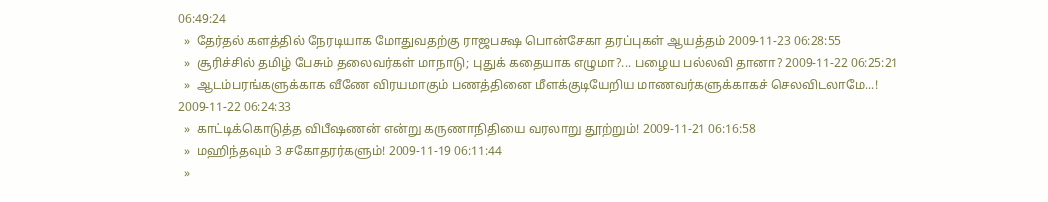06:49:24
  »  தேர்தல் களத்தில் நேரடியாக மோதுவதற்கு ராஜபக்ஷ பொன்சேகா தரப்புகள் ஆயத்தம் 2009-11-23 06:28:55
  »  சூரிச்சில் தமிழ் பேசும் தலைவர்கள் மாநாடு; புதுக் கதையாக எழுமா?... பழைய பல்லவி தானா? 2009-11-22 06:25:21
  »  ஆடம்பரங்களுக்காக வீணே விரயமாகும் பணத்தினை மீளக்குடியேறிய மாணவர்களுக்காகச் செலவிடலாமே...! 2009-11-22 06:24:33
  »  காட்டிக்கொடுத்த விபீஷணன் என்று கருணாநிதியை வரலாறு தூற்றும்! 2009-11-21 06:16:58
  »  மஹிந்தவும் 3 சகோதரர்களும்! 2009-11-19 06:11:44
  »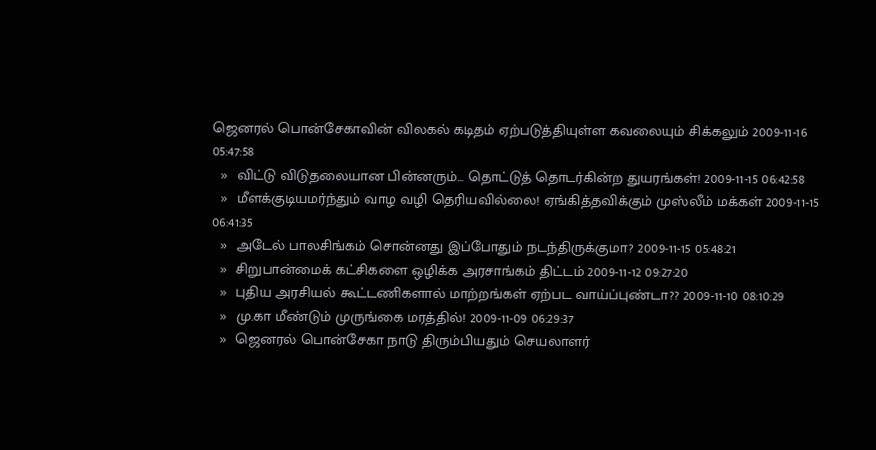ஜெனரல் பொன்சேகாவின் விலகல் கடிதம் ஏற்படுத்தியுள்ள கவலையும் சிக்கலும் 2009-11-16 05:47:58
  »  விட்டு விடுதலையான பின்னரும்... தொட்டுத் தொடர்கின்ற துயரங்கள்! 2009-11-15 06:42:58
  »  மீளக்குடியமர்ந்தும் வாழ வழி தெரியவில்லை! ஏங்கித்தவிக்கும் முஸ்லீம் மக்கள் 2009-11-15 06:41:35
  »  அடேல் பாலசிங்கம் சொன்னது இப்போதும் நடந்திருக்குமா? 2009-11-15 05:48:21
  »  சிறுபான்மைக் கட்சிகளை ஒழிக்க அரசாங்கம் திட்டம் 2009-11-12 09:27:20
  »  புதிய அரசியல் கூட்டணிகளால் மாற்றங்கள் ஏற்பட வாய்ப்புண்டா?? 2009-11-10 08:10:29
  »  மு.கா மீண்டும் முருங்கை மரத்தில்! 2009-11-09 06:29:37
  »  ஜெனரல் பொன்சேகா நாடு திரும்பியதும் செயலாளர்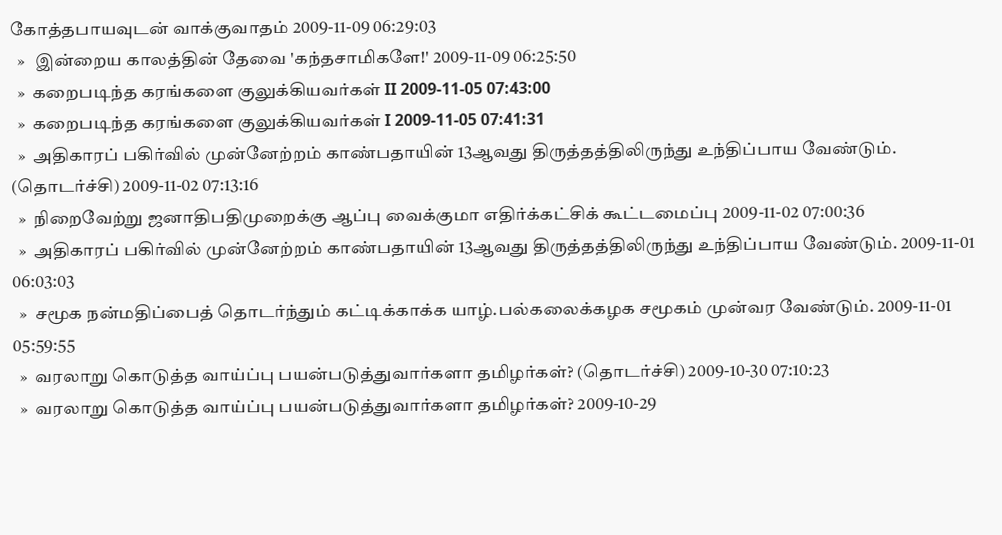கோத்தபாயவுடன் வாக்குவாதம் 2009-11-09 06:29:03
  »   இன்றைய காலத்தின் தேவை 'கந்தசாமிகளே!' 2009-11-09 06:25:50
  »  கறைபடிந்த கரங்களை குலுக்கியவர்கள் II 2009-11-05 07:43:00
  »  கறைபடிந்த கரங்களை குலுக்கியவர்கள் I 2009-11-05 07:41:31
  »  அதிகாரப் பகிர்வில் முன்னேற்றம் காண்பதாயின் 13ஆவது திருத்தத்திலிருந்து உந்திப்பாய வேண்டும். (தொடர்ச்சி) 2009-11-02 07:13:16
  »  நிறைவேற்று ஜனாதிபதிமுறைக்கு ஆப்பு வைக்குமா எதிர்க்கட்சிக் கூட்டமைப்பு 2009-11-02 07:00:36
  »  அதிகாரப் பகிர்வில் முன்னேற்றம் காண்பதாயின் 13ஆவது திருத்தத்திலிருந்து உந்திப்பாய வேண்டும். 2009-11-01 06:03:03
  »  சமூக நன்மதிப்பைத் தொடர்ந்தும் கட்டிக்காக்க யாழ்.பல்கலைக்கழக சமூகம் முன்வர வேண்டும். 2009-11-01 05:59:55
  »  வரலாறு கொடுத்த வாய்ப்பு பயன்படுத்துவார்களா தமிழர்கள்? (தொடர்ச்சி) 2009-10-30 07:10:23
  »  வரலாறு கொடுத்த வாய்ப்பு பயன்படுத்துவார்களா தமிழர்கள்? 2009-10-29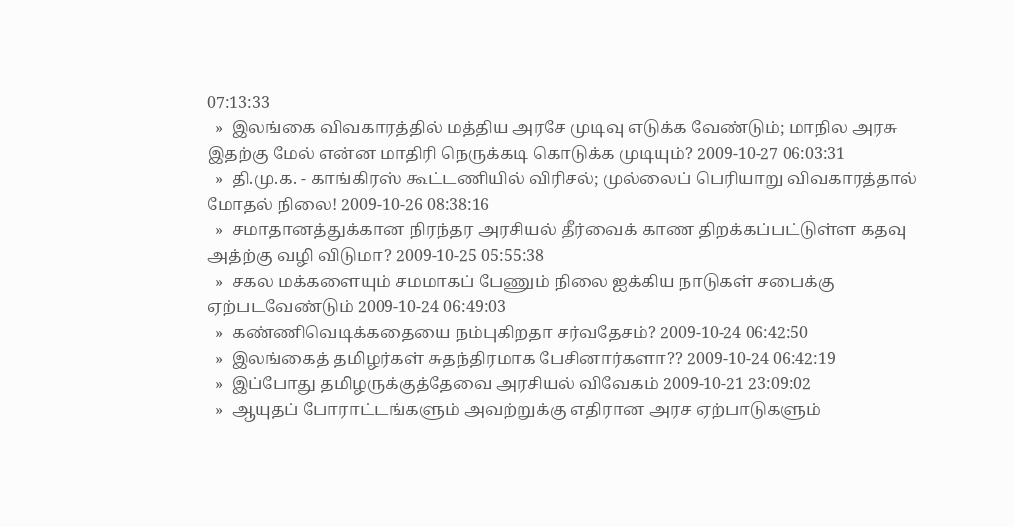07:13:33
  »  இலங்கை விவகாரத்தில் மத்திய அரசே முடிவு எடுக்க வேண்டும்; மாநில அரசு இதற்கு மேல் என்ன மாதிரி நெருக்கடி கொடுக்க முடியும்? 2009-10-27 06:03:31
  »  தி.மு.க. - காங்கிரஸ் கூட்டணியில் விரிசல்; முல்லைப் பெரியாறு விவகாரத்தால் மோதல் நிலை! 2009-10-26 08:38:16
  »  சமாதானத்துக்கான நிரந்தர அரசியல் தீர்வைக் காண திறக்கப்பட்டுள்ள கதவு அத்ற்கு வழி விடுமா? 2009-10-25 05:55:38
  »  சகல மக்களையும் சமமாகப் பேணும் நிலை ஐக்கிய நாடுகள் சபைக்கு ஏற்படவேண்டும் 2009-10-24 06:49:03
  »  கண்ணிவெடிக்கதையை நம்புகிறதா சர்வதேசம்? 2009-10-24 06:42:50
  »  இலங்கைத் தமிழர்கள் சுதந்திரமாக பேசினார்களா?? 2009-10-24 06:42:19
  »  இப்போது தமிழருக்குத்தேவை அரசியல் விவேகம் 2009-10-21 23:09:02
  »  ஆயுதப் போராட்டங்களும் அவற்றுக்கு எதிரான அரச ஏற்பாடுகளும்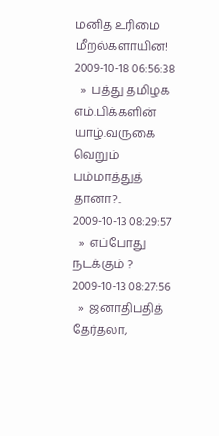மனித உரிமை மீறல்களாயின! 2009-10-18 06:56:38
  »  பத்து தமிழக எம்.பிக்களின் யாழ்.வருகை வெறும் பம்மாத்துத் தானா?.. 2009-10-13 08:29:57
  »  எப்போது நடக்கும் ? 2009-10-13 08:27:56
  »  ஜனாதிபதித் தேர்தலா,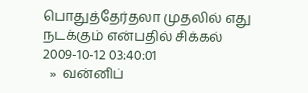பொதுத்தேர்தலா முதலில் எது நடக்கும் என்பதில் சிக்கல் 2009-10-12 03:40:01
  »  வன்னிப்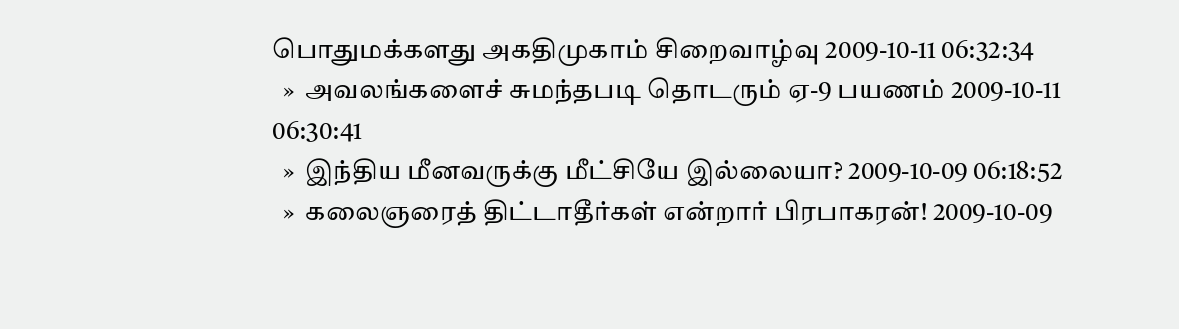பொதுமக்களது அகதிமுகாம் சிறைவாழ்வு 2009-10-11 06:32:34
  »  அவலங்களைச் சுமந்தபடி தொடரும் ஏ-9 பயணம் 2009-10-11 06:30:41
  »  இந்திய மீனவருக்கு மீட்சியே இல்லையா? 2009-10-09 06:18:52
  »  கலைஞரைத் திட்டாதீர்கள் என்றார் பிரபாகரன்! 2009-10-09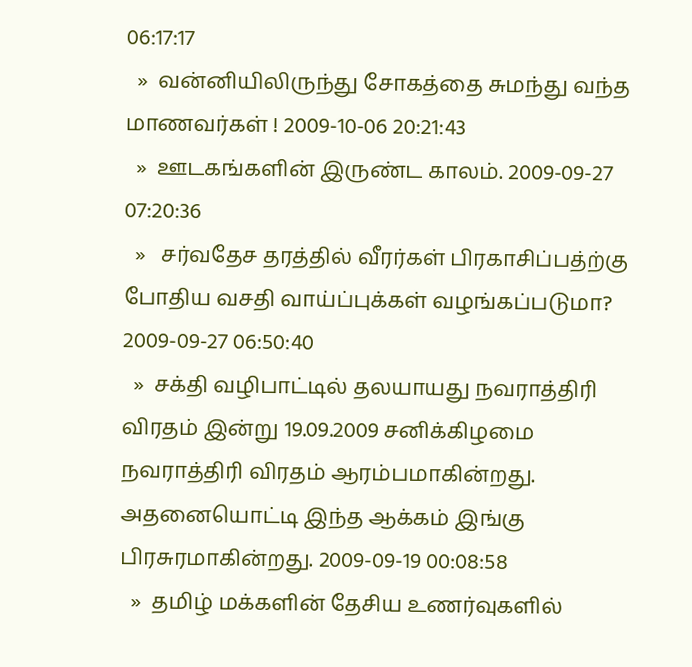06:17:17
  »  வன்னியிலிருந்து சோகத்தை சுமந்து வந்த மாணவர்கள் ! 2009-10-06 20:21:43
  »  ஊடகங்களின் இருண்ட காலம். 2009-09-27 07:20:36
  »   சர்வதேச தரத்தில் வீரர்கள் பிரகாசிப்பத்ற்கு போதிய வசதி வாய்ப்புக்கள் வழங்கப்படுமா? 2009-09-27 06:50:40
  »  சக்தி வழிபாட்டில் தலயாயது நவராத்திரி விரதம் இன்று 19.09.2009 சனிக்கிழமை நவராத்திரி விரதம் ஆரம்பமாகின்றது. அதனையொட்டி இந்த ஆக்கம் இங்கு பிரசுரமாகின்றது. 2009-09-19 00:08:58
  »  தமிழ் மக்களின் தேசிய உணர்வுகளில்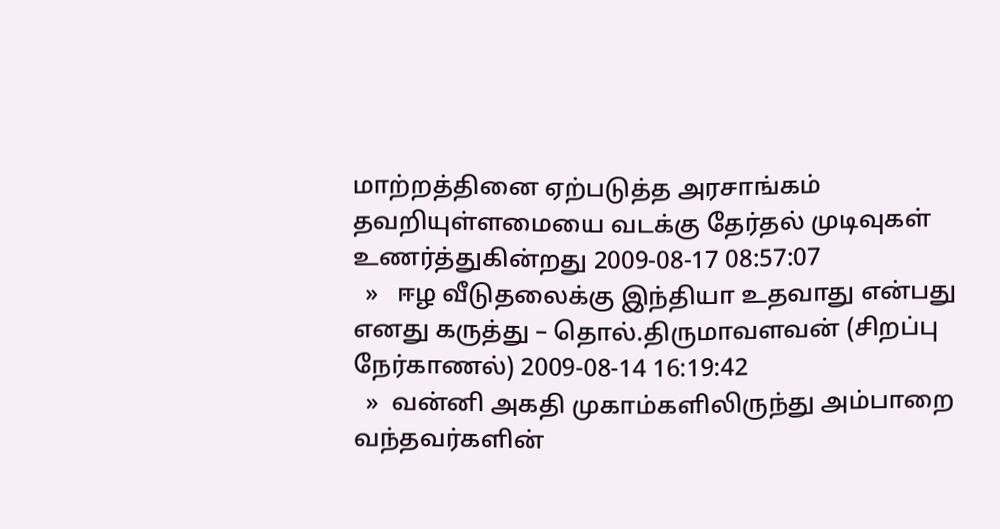மாற்றத்தினை ஏற்படுத்த அரசாங்கம் தவறியுள்ளமையை வடக்கு தேர்தல் முடிவுகள் உணர்த்துகின்றது 2009-08-17 08:57:07
  »   ஈழ வீடுதலைக்கு இந்தியா உதவாது என்பது எனது கருத்து – தொல்.திருமாவளவன் (சிறப்பு நேர்காணல்) 2009-08-14 16:19:42
  »  வன்னி அகதி முகாம்களிலிருந்து அம்பாறை வந்தவர்களின்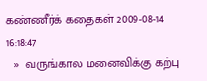கண்ணீர்க் கதைகள் 2009-08-14 16:18:47
  »  வருங்கால மனைவிக்கு கற்பு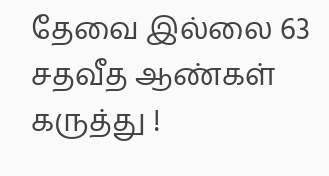தேவை இல்லை 63 சதவீத ஆண்கள் கருத்து !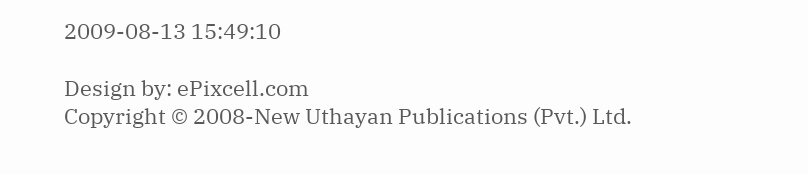2009-08-13 15:49:10

Design by: ePixcell.com
Copyright © 2008-New Uthayan Publications (Pvt.) Ltd.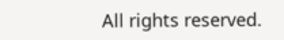All rights reserved.